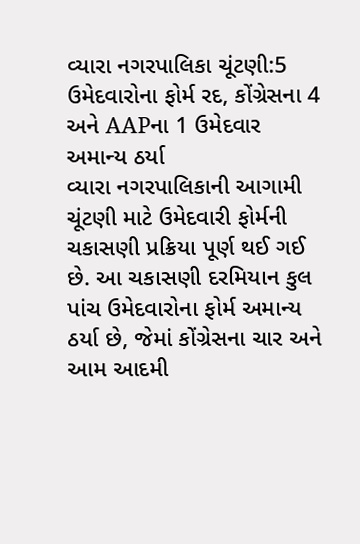વ્યારા નગરપાલિકા ચૂંટણી:5 ઉમેદવારોના ફોર્મ રદ, કોંગ્રેસના 4 અને AAPના 1 ઉમેદવાર અમાન્ય ઠર્યા
વ્યારા નગરપાલિકાની આગામી ચૂંટણી માટે ઉમેદવારી ફોર્મની ચકાસણી પ્રક્રિયા પૂર્ણ થઈ ગઈ છે. આ ચકાસણી દરમિયાન કુલ પાંચ ઉમેદવારોના ફોર્મ અમાન્ય ઠર્યા છે, જેમાં કોંગ્રેસના ચાર અને આમ આદમી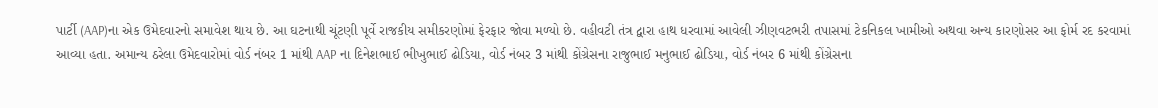પાર્ટી (AAP)ના એક ઉમેદવારનો સમાવેશ થાય છે. આ ઘટનાથી ચૂંટણી પૂર્વે રાજકીય સમીકરણોમાં ફેરફાર જોવા મળ્યો છે. વહીવટી તંત્ર દ્વારા હાથ ધરવામાં આવેલી ઝીણવટભરી તપાસમાં ટેકનિકલ ખામીઓ અથવા અન્ય કારણોસર આ ફોર્મ રદ કરવામાં આવ્યા હતા. અમાન્ય ઠરેલા ઉમેદવારોમાં વોર્ડ નંબર 1 માંથી AAP ના દિનેશભાઈ ભીખુભાઈ ઢોડિયા, વોર્ડ નંબર 3 માંથી કોંગ્રેસના રાજુભાઈ મનુભાઈ ઢોડિયા, વોર્ડ નંબર 6 માંથી કોંગ્રેસના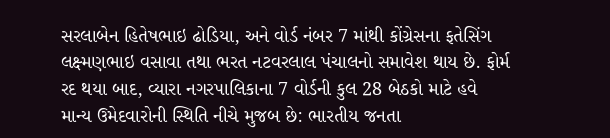સરલાબેન હિતેષભાઇ ઢોડિયા, અને વોર્ડ નંબર 7 માંથી કોંગ્રેસના ફતેસિંગ લક્ષ્મણભાઇ વસાવા તથા ભરત નટવરલાલ પંચાલનો સમાવેશ થાય છે. ફોર્મ રદ થયા બાદ, વ્યારા નગરપાલિકાના 7 વોર્ડની કુલ 28 બેઠકો માટે હવે માન્ય ઉમેદવારોની સ્થિતિ નીચે મુજબ છે: ભારતીય જનતા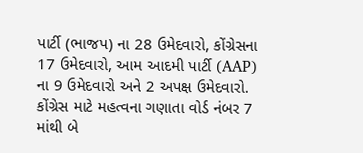પાર્ટી (ભાજપ) ના 28 ઉમેદવારો, કોંગ્રેસના 17 ઉમેદવારો, આમ આદમી પાર્ટી (AAP) ના 9 ઉમેદવારો અને 2 અપક્ષ ઉમેદવારો. કોંગ્રેસ માટે મહત્વના ગણાતા વોર્ડ નંબર 7 માંથી બે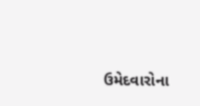ઉમેદવારોના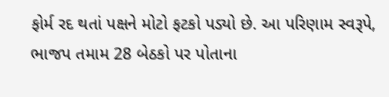ફોર્મ રદ થતાં પક્ષને મોટો ફટકો પડ્યો છે. આ પરિણામ સ્વરૂપે, ભાજપ તમામ 28 બેઠકો પર પોતાના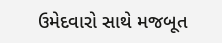ઉમેદવારો સાથે મજબૂત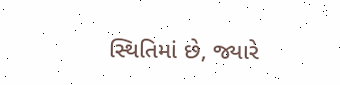સ્થિતિમાં છે, જ્યારે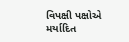વિપક્ષી પક્ષોએ મર્યાદિત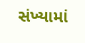સંખ્યામાં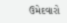ઉમેદવારો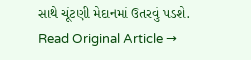સાથે ચૂંટણી મેદાનમાં ઉતરવું પડશે.
Read Original Article →